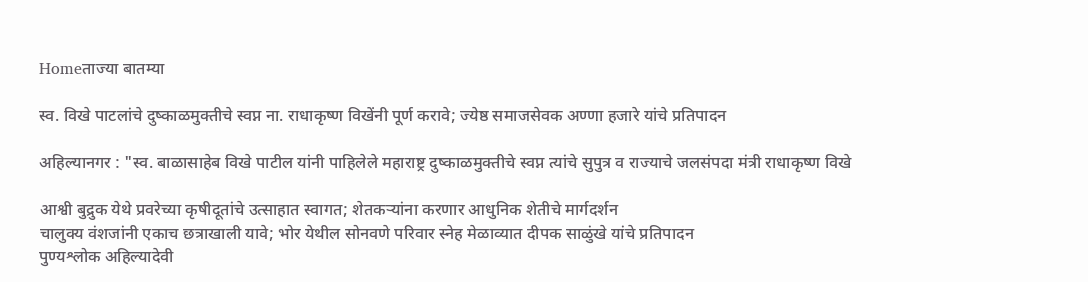Homeताज्या बातम्या

स्व. विखे पाटलांचे दुष्काळमुक्तीचे स्वप्न ना. राधाकृष्ण विखेंनी पूर्ण करावे; ज्येष्ठ समाजसेवक अण्णा हजारे यांचे प्रतिपादन

अहिल्यानगर : "स्व. बाळासाहेब विखे पाटील यांनी पाहिलेले महाराष्ट्र दुष्काळमुक्तीचे स्वप्न त्यांचे सुपुत्र व राज्याचे जलसंपदा मंत्री राधाकृष्ण विखे

आश्वी बुद्रुक येथे प्रवरेच्या कृषीदूतांचे उत्साहात स्वागत; शेतकऱ्यांना करणार आधुनिक शेतीचे मार्गदर्शन
चालुक्य वंशजांनी एकाच छत्राखाली यावे; भोर येथील सोनवणे परिवार स्नेह मेळाव्यात दीपक साळुंखे यांचे प्रतिपादन
पुण्यश्लोक अहिल्यादेवी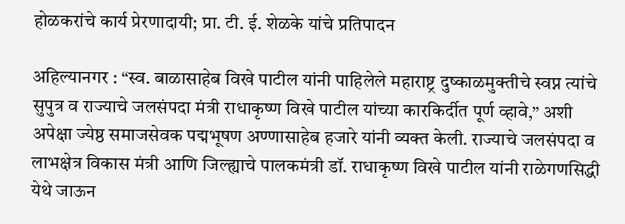होळकरांचे कार्य प्रेरणादायी; प्रा. टी. ई. शेळके यांचे प्रतिपादन

अहिल्यानगर : “स्व. बाळासाहेब विखे पाटील यांनी पाहिलेले महाराष्ट्र दुष्काळमुक्तीचे स्वप्न त्यांचे सुपुत्र व राज्याचे जलसंपदा मंत्री राधाकृष्ण विखे पाटील यांच्या कारकिर्दीत पूर्ण व्हावे,” अशी अपेक्षा ज्येष्ठ समाजसेवक पद्मभूषण अण्णासाहेब हजारे यांनी व्यक्त केली. राज्याचे जलसंपदा व लाभक्षेत्र विकास मंत्री आणि जिल्ह्याचे पालकमंत्री डॉ. राधाकृष्ण विखे पाटील यांनी राळेगणसिद्धी येथे जाऊन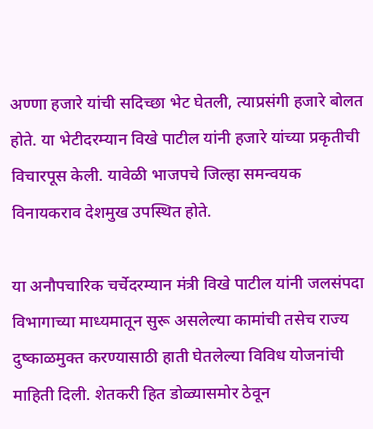अण्णा हजारे यांची सदिच्छा भेट घेतली, त्याप्रसंगी हजारे बोलत होते. या भेटीदरम्यान विखे पाटील यांनी हजारे यांच्या प्रकृतीची विचारपूस केली. यावेळी भाजपचे जिल्हा समन्वयक विनायकराव देशमुख उपस्थित होते.

या अनौपचारिक चर्चेदरम्यान मंत्री विखे पाटील यांनी जलसंपदा विभागाच्या माध्यमातून सुरू असलेल्या कामांची तसेच राज्य दुष्काळमुक्त करण्यासाठी हाती घेतलेल्या विविध योजनांची माहिती दिली. शेतकरी हित डोळ्यासमोर ठेवून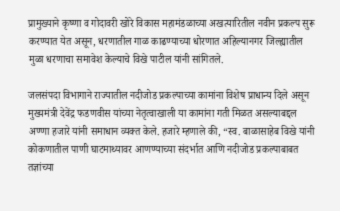प्रामुख्याने कृष्णा व गोदावरी खोरे विकास महामंडळाच्या अखत्यारितील नवीन प्रकल्प सुरू करण्यात येत असून, धरणातील गाळ काढण्याच्या धोरणात अहिल्यानगर जिल्ह्यातील मुळा धरणाचा समावेश केल्याचे विखे पाटील यांनी सांगितले.

जलसंपदा विभागाने राज्यातील नदीजोड प्रकल्पाच्या कामांना विशेष प्राधान्य दिले असून मुख्यमंत्री देवेंद्र फडणवीस यांच्या नेतृत्वाखाली या कामांना गती मिळत असल्याबद्दल अण्णा हजारे यांनी समाधान व्यक्त केले. हजारे म्हणाले की, “स्व. बाळासाहेब विखे यांनी कोकणातील पाणी घाटमाथ्यावर आणण्याच्या संदर्भात आणि नदीजोड प्रकल्पाबाबत तज्ञांच्या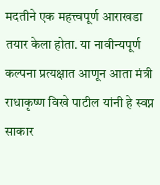मदतीने एक महत्त्वपूर्ण आराखडा तयार केला होता. या नावीन्यपूर्ण कल्पना प्रत्यक्षात आणून आता मंत्री राधाकृष्ण विखे पाटील यांनी हे स्वप्न साकार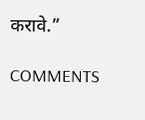करावे.”

COMMENTS